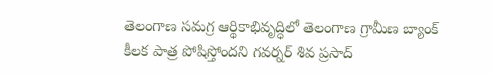తెలంగాణ సమగ్ర ఆర్థికాభివృద్ధిలో తెలంగాణ గ్రామీణ బ్యాంక్ కీలక పాత్ర పోషిస్తోందని గవర్నర్ శివ ప్రసాద్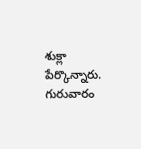శుక్లా పేర్కొన్నారు. గురువారం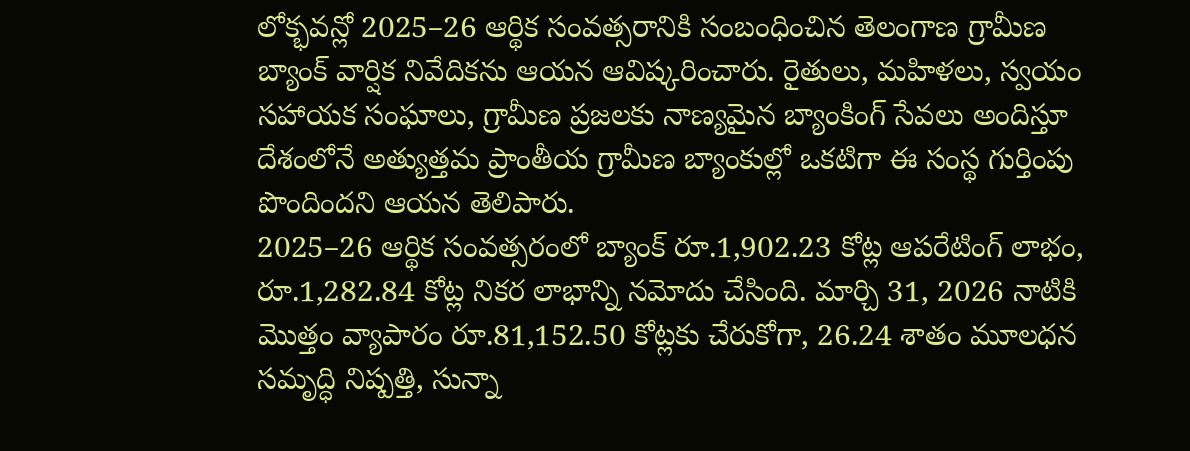లోక్భవన్లో 2025–26 ఆర్థిక సంవత్సరానికి సంబంధించిన తెలంగాణ గ్రామీణ బ్యాంక్ వార్షిక నివేదికను ఆయన ఆవిష్కరించారు. రైతులు, మహిళలు, స్వయం సహాయక సంఘాలు, గ్రామీణ ప్రజలకు నాణ్యమైన బ్యాంకింగ్ సేవలు అందిస్తూ దేశంలోనే అత్యుత్తమ ప్రాంతీయ గ్రామీణ బ్యాంకుల్లో ఒకటిగా ఈ సంస్థ గుర్తింపు పొందిందని ఆయన తెలిపారు.
2025–26 ఆర్థిక సంవత్సరంలో బ్యాంక్ రూ.1,902.23 కోట్ల ఆపరేటింగ్ లాభం, రూ.1,282.84 కోట్ల నికర లాభాన్ని నమోదు చేసింది. మార్చి 31, 2026 నాటికి మొత్తం వ్యాపారం రూ.81,152.50 కోట్లకు చేరుకోగా, 26.24 శాతం మూలధన సమృద్ధి నిష్పత్తి, సున్నా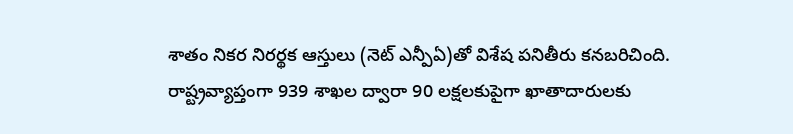శాతం నికర నిరర్థక ఆస్తులు (నెట్ ఎన్పీఏ)తో విశేష పనితీరు కనబరిచింది. రాష్ట్రవ్యాప్తంగా 939 శాఖల ద్వారా 90 లక్షలకుపైగా ఖాతాదారులకు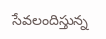సేవలందిస్తున్న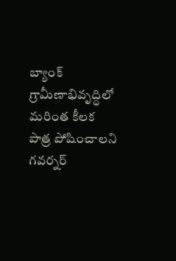బ్యాంక్ గ్రామీణాభివృద్ధిలో మరింత కీలక పాత్ర పోషించాలని గవర్నర్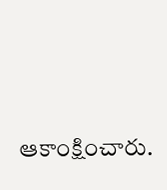ఆకాంక్షించారు.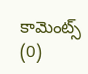కామెంట్స్ (0)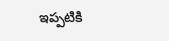ఇప్పటికి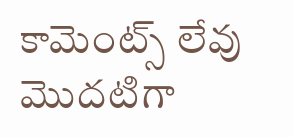కామెంట్స్ లేవు
మొదటిగా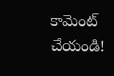కామెంట్ చేయండి!